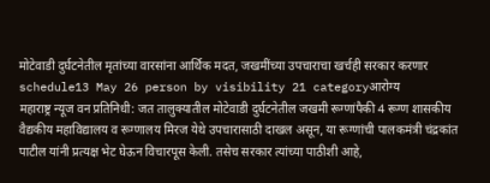मोटेवाडी दुर्घटनेतील मृतांच्या वारसांना आर्थिक मदत, जखमींच्या उपचाराचा खर्चही सरकार करणार
schedule13 May 26 person by visibility 21 categoryआरोग्य
महाराष्ट्र न्यूज वन प्रतिनिधी: जत तालुक्यातील मोटेवाडी दुर्घटनेतील जखमी रूग्णांपैकी 4 रूग्ण शासकीय वैद्यकीय महाविद्यालय व रूग्णालय मिरज येथे उपचारासाठी दाखल असून, या रूग्णांची पालकमंत्री चंद्रकांत पाटील यांनी प्रत्यक्ष भेट घेऊन विचारपूस केली. तसेच सरकार त्यांच्या पाठीशी आहे,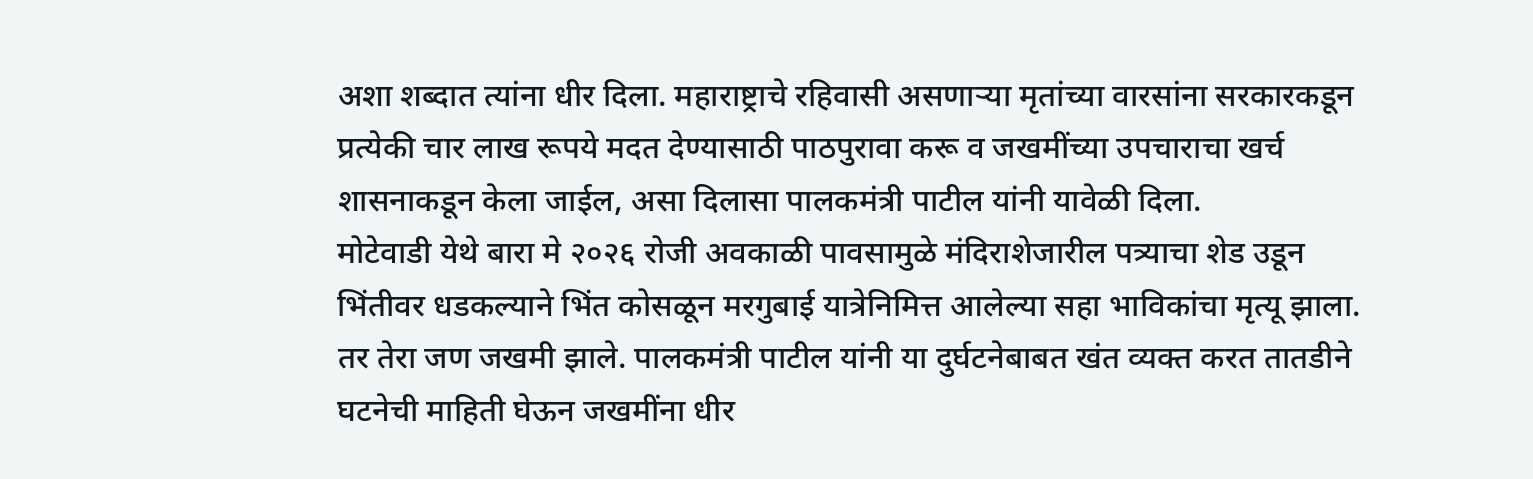अशा शब्दात त्यांना धीर दिला. महाराष्ट्राचे रहिवासी असणाऱ्या मृतांच्या वारसांना सरकारकडून प्रत्येकी चार लाख रूपये मदत देण्यासाठी पाठपुरावा करू व जखमींच्या उपचाराचा खर्च शासनाकडून केला जाईल, असा दिलासा पालकमंत्री पाटील यांनी यावेळी दिला.
मोटेवाडी येथे बारा मे २०२६ रोजी अवकाळी पावसामुळे मंदिराशेजारील पत्र्याचा शेड उडून भिंतीवर धडकल्याने भिंत कोसळून मरगुबाई यात्रेनिमित्त आलेल्या सहा भाविकांचा मृत्यू झाला. तर तेरा जण जखमी झाले. पालकमंत्री पाटील यांनी या दुर्घटनेबाबत खंत व्यक्त करत तातडीने घटनेची माहिती घेऊन जखमींना धीर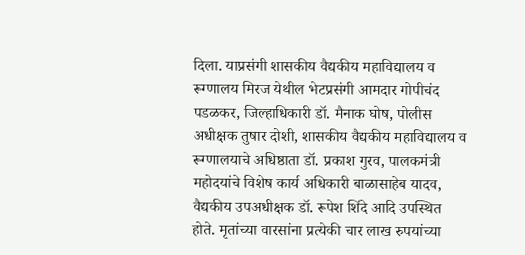दिला. याप्रसंगी शासकीय वैद्यकीय महाविद्यालय व रूग्णालय मिरज येथील भेटप्रसंगी आमदार गोपीचंद पडळकर, जिल्हाधिकारी डॉ. मैनाक घोष, पोलीस अधीक्षक तुषार दोशी, शासकीय वैद्यकीय महाविद्यालय व रूग्णालयाचे अधिष्ठाता डॉ. प्रकाश गुरव, पालकमंत्री महोदयांचे विशेष कार्य अधिकारी बाळासाहेब यादव, वैद्यकीय उपअधीक्षक डॉ. रूपेश शिंदे आदि उपस्थित होते. मृतांच्या वारसांना प्रत्येकी चार लाख रुपयांच्या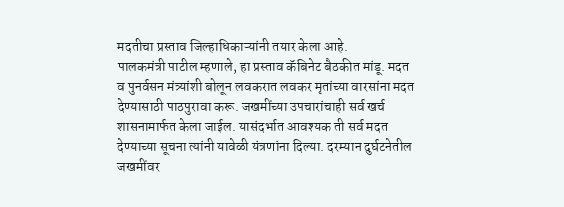मदतीचा प्रस्ताव जिल्हाधिकाऱ्यांनी तयार केला आहे.
पालकमंत्री पाटील म्हणाले, हा प्रस्ताव कॅबिनेट बैठकीत मांडू. मदत व पुनर्वसन मंत्र्यांशी बोलून लवकरात लवकर मृतांच्या वारसांना मदत देण्यासाठी पाठपुरावा करू. जखमींच्या उपचारांचाही सर्व खर्च शासनामार्फत केला जाईल. यासंदर्भात आवश्यक ती सर्व मदत देण्याच्या सूचना त्यांनी यावेळी यंत्रणांना दिल्या. दरम्यान दुर्घटनेतील जखमींवर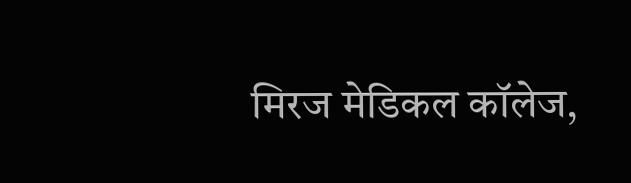मिरज मेडिकल कॉलेज,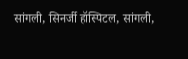सांगली, सिनर्जी हॉस्पिटल, सांगली,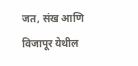जत, संख आणि विजापूर येथील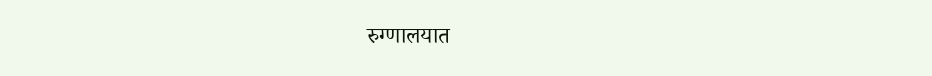रुग्णालयात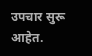उपचार सुरू आहेत.